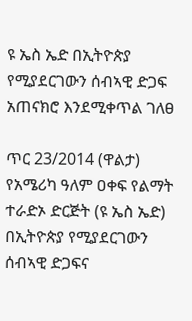ዩ ኤስ ኤድ በኢትዮጵያ የሚያደርገውን ሰብኣዊ ድጋፍ አጠናክሮ እንደሚቀጥል ገለፀ

ጥር 23/2014 (ዋልታ) የአሜሪካ ዓለም ዐቀፍ የልማት ተራድኦ ድርጅት (ዩ ኤስ ኤድ) በኢትዮጵያ የሚያደርገውን ሰብኣዊ ድጋፍና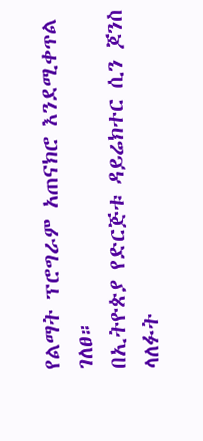የልማት ፕሮግራም አጠናክሮ እንደሚቀጥል ገለፀ።
በኢትዮጵያ የድርጅቱ ዳይሬክተር ሲን ጆንስ ላለፉት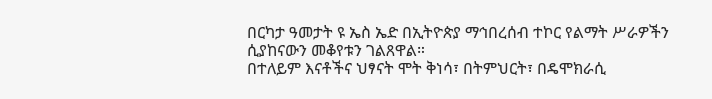በርካታ ዓመታት ዩ ኤስ ኤድ በኢትዮጵያ ማኅበረሰብ ተኮር የልማት ሥራዎችን ሲያከናውን መቆየቱን ገልጸዋል።
በተለይም እናቶችና ህፃናት ሞት ቅነሳ፣ በትምህርት፣ በዴሞክራሲ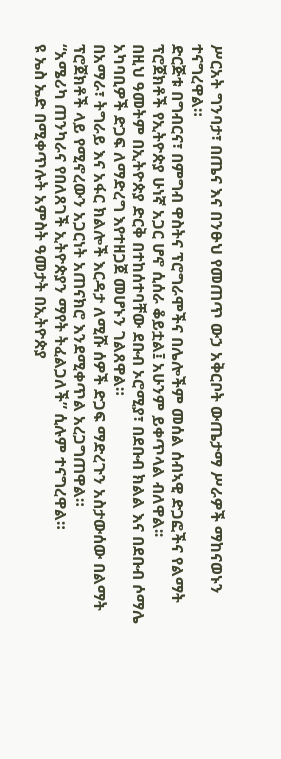ሥርአት ግንባታ፣ በጤና እና በንፁህ የመጠጥ ውኃ አቅርቦት ውጤታማ ሥራዎች ማከናወኑን ተናግረዋል።
ድርጅቱ በግብርና፣ በምግብ ዋስትና ፕሮግራሞችና በሌሎችም መሰል ሰብኣዊ ድጋፎችና የልማት ፕሮጀክቶች የኢትዮጵያ ሁነኛ አጋር ሆኖ ሲሰራ ቆይቷል፤ አሁንም ይቀጥላል ብለዋል፡፡
በዚህ ዓመትም በኢትዮጵያ ድርቅ በተከሰተባቸው ደቡብ ኦሮሚያ፣ በደቡብ ክልል እና በደቡብ ሶማሌ አካባቢዎች ድጋፍ ለማድረግ እየተዘጋጀ መሆኑን ገልጸዋል።
በአማራ፣ ትግራይ እና አፋር ክልሎች እርዳታ ለሚሹ ሰዎች ድጋፍ ማድረጉን አስታውሰው በልማት ፕሮጀክቶች ላይ የሚኖረውን አጋርነት አጠናክሮ እንደሚቀጥል አረጋግጠዋል።
“አሜሪካ ጠንካራና የበለጸገች ኢትዮጵያን ማየት ትፈልጋለች” ሲሉም ተናግረዋል።
ዩ ኤስ ኤድ በሚቀጥሉት አምስት ዓመታት በኢትዮጵያ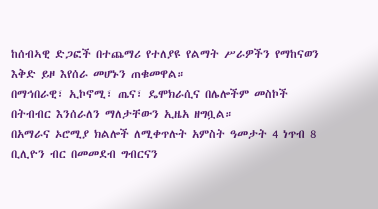ከሰብኣዊ ድጋፎች በተጨማሪ የተለያዩ የልማት ሥራዎችን የማከናወን እቅድ ይዞ እየሰራ መሆኑን ጠቁመዋል።
በማኅበራዊ፣ ኢኮኖሚ፣ ጤና፣ ዴሞክራሲና በሌሎችም መስኮች በትብብር እንሰራለን ማለታቸውን ኢዜአ ዘግቧል።
በአማራና ኦሮሚያ ክልሎች ለሚቀጥሉት አምስት ዓመታት 4 ነጥብ 8 ቢሊዮን ብር በመመደብ ግብርናን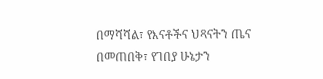በማሻሻል፣ የእናቶችና ህጻናትን ጤና በመጠበቅ፣ የገበያ ሁኔታን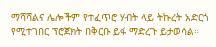ማሻሻልና ሌሎችም የተፈጥሮ ሃብት ላይ ትኩረት አድርጎ የሚተገበር ፕሮጀክት በቅርቡ ይፋ ማድረጉ ይታወሳል።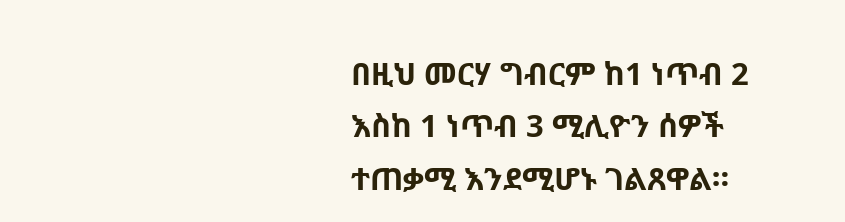በዚህ መርሃ ግብርም ከ1 ነጥብ 2 እስከ 1 ነጥብ 3 ሚሊዮን ሰዎች ተጠቃሚ እንደሚሆኑ ገልጸዋል።